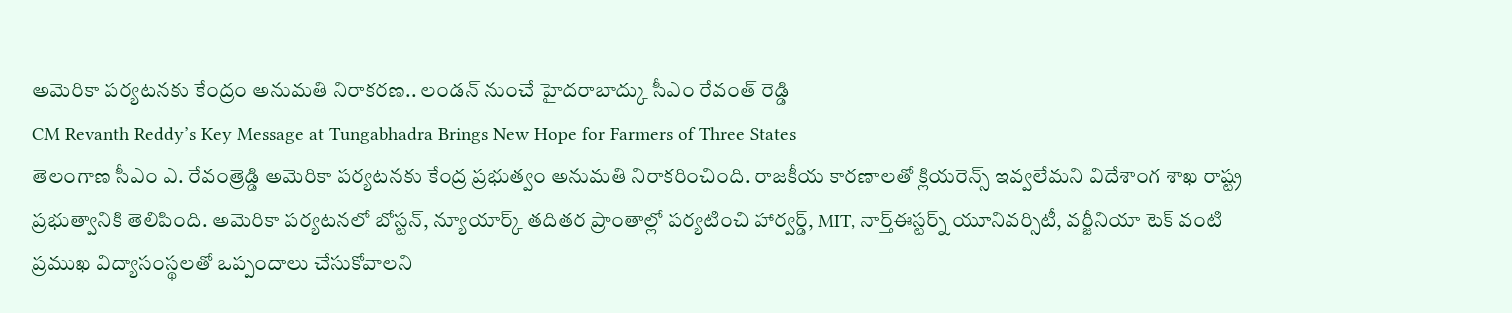అమెరికా పర్యటనకు కేంద్రం అనుమతి నిరాకరణ.. లండన్ నుంచే హైదరాబాద్కు సీఎం రేవంత్ రెడ్డి
CM Revanth Reddy’s Key Message at Tungabhadra Brings New Hope for Farmers of Three States
తెలంగాణ సీఎం ఎ. రేవంత్రెడ్డి అమెరికా పర్యటనకు కేంద్ర ప్రభుత్వం అనుమతి నిరాకరించింది. రాజకీయ కారణాలతో క్లియరెన్స్ ఇవ్వలేమని విదేశాంగ శాఖ రాష్ట్ర ప్రభుత్వానికి తెలిపింది. అమెరికా పర్యటనలో బోస్టన్, న్యూయార్క్ తదితర ప్రాంతాల్లో పర్యటించి హార్వర్డ్, MIT, నార్త్ఈస్టర్న్ యూనివర్సిటీ, వర్జీనియా టెక్ వంటి ప్రముఖ విద్యాసంస్థలతో ఒప్పందాలు చేసుకోవాలని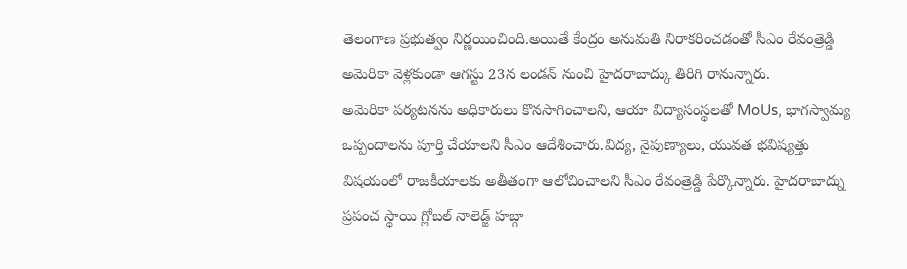తెలంగాణ ప్రభుత్వం నిర్ణయించింది.అయితే కేంద్రం అనుమతి నిరాకరించడంతో సీఎం రేవంత్రెడ్డి అమెరికా వెళ్లకుండా ఆగస్టు 23న లండన్ నుంచి హైదరాబాద్కు తిరిగి రానున్నారు.
అమెరికా పర్యటనను అధికారులు కొనసాగించాలని, ఆయా విద్యాసంస్థలతో MoUs, భాగస్వామ్య ఒప్పందాలను పూర్తి చేయాలని సీఎం ఆదేశించారు.విద్య, నైపుణ్యాలు, యువత భవిష్యత్తు విషయంలో రాజకీయాలకు అతీతంగా ఆలోచించాలని సీఎం రేవంత్రెడ్డి పేర్కొన్నారు. హైదరాబాద్ను ప్రపంచ స్థాయి గ్లోబల్ నాలెడ్జ్ హబ్గా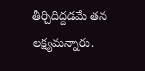తీర్చిదిద్దడమే తన లక్ష్యమన్నారు.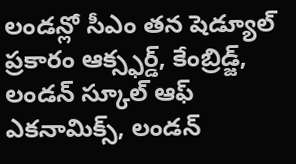లండన్లో సీఎం తన షెడ్యూల్ ప్రకారం ఆక్స్ఫర్డ్, కేంబ్రిడ్జ్, లండన్ స్కూల్ ఆఫ్ ఎకనామిక్స్, లండన్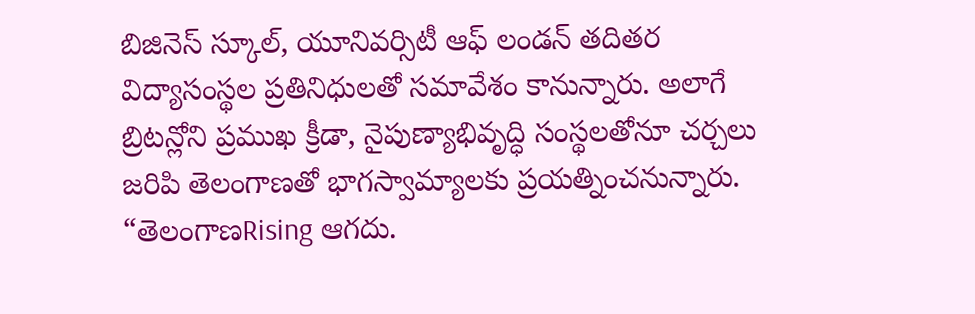బిజినెస్ స్కూల్, యూనివర్సిటీ ఆఫ్ లండన్ తదితర విద్యాసంస్థల ప్రతినిధులతో సమావేశం కానున్నారు. అలాగే బ్రిటన్లోని ప్రముఖ క్రీడా, నైపుణ్యాభివృద్ధి సంస్థలతోనూ చర్చలు జరిపి తెలంగాణతో భాగస్వామ్యాలకు ప్రయత్నించనున్నారు.
“తెలంగాణRising ఆగదు.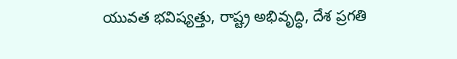యువత భవిష్యత్తు, రాష్ట్ర అభివృద్ధి, దేశ ప్రగతి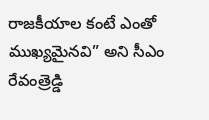రాజకీయాల కంటే ఎంతో ముఖ్యమైనవి” అని సీఎం రేవంత్రెడ్డి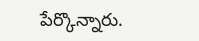పేర్కొన్నారు.